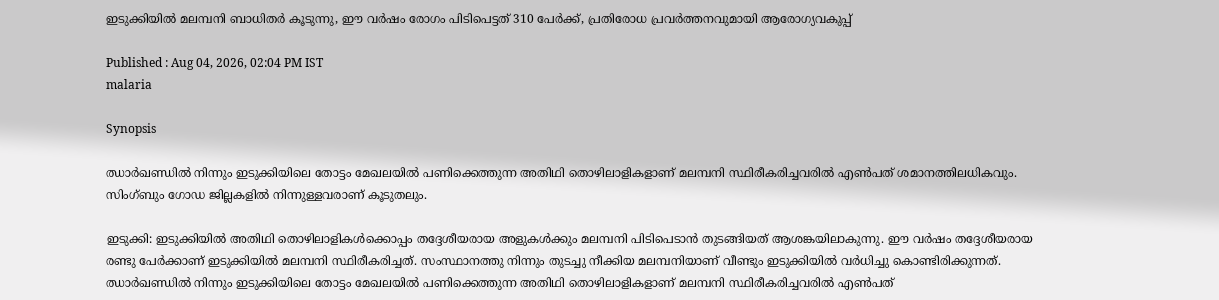ഇടുക്കിയിൽ മലമ്പനി ബാധിതർ കൂടുന്നു, ഈ വർഷം രോഗം പിടിപെട്ടത് 310 പേർക്ക്, പ്രതിരോധ പ്രവർത്തനവുമായി ആരോഗ്യവകുപ്പ്

Published : Aug 04, 2026, 02:04 PM IST
malaria

Synopsis

ഝാർഖണ്ഡിൽ നിന്നും ഇടുക്കിയിലെ തോട്ടം മേഖലയിൽ പണിക്കെത്തുന്ന അതിഥി തൊഴിലാളികളാണ് മലമ്പനി സ്ഥിരീകരിച്ചവരിൽ എൺപത് ശമാനത്തിലധികവും. സിംഗ്ബും ഗോഡ ജില്ലകളിൽ നിന്നുള്ളവരാണ് കൂടുതലും.

ഇടുക്കി: ഇടുക്കിയിൽ അതിഥി തൊഴിലാളികൾക്കൊപ്പം തദ്ദേശീയരായ അളുകൾക്കും മലമ്പനി പിടിപെടാൻ തുടങ്ങിയത് ആശങ്കയിലാകുന്നു. ഈ വർഷം തദ്ദേശീയരായ രണ്ടു പേർക്കാണ് ഇടുക്കിയിൽ മലമ്പനി സ്ഥിരീകരിച്ചത്. സംസ്ഥാനത്തു നിന്നും തുടച്ചു നീക്കിയ മലമ്പനിയാണ് വീണ്ടും ഇടുക്കിയിൽ വർധിച്ചു കൊണ്ടിരിക്കുന്നത്. ഝാർഖണ്ഡിൽ നിന്നും ഇടുക്കിയിലെ തോട്ടം മേഖലയിൽ പണിക്കെത്തുന്ന അതിഥി തൊഴിലാളികളാണ് മലമ്പനി സ്ഥിരീകരിച്ചവരിൽ എൺപത്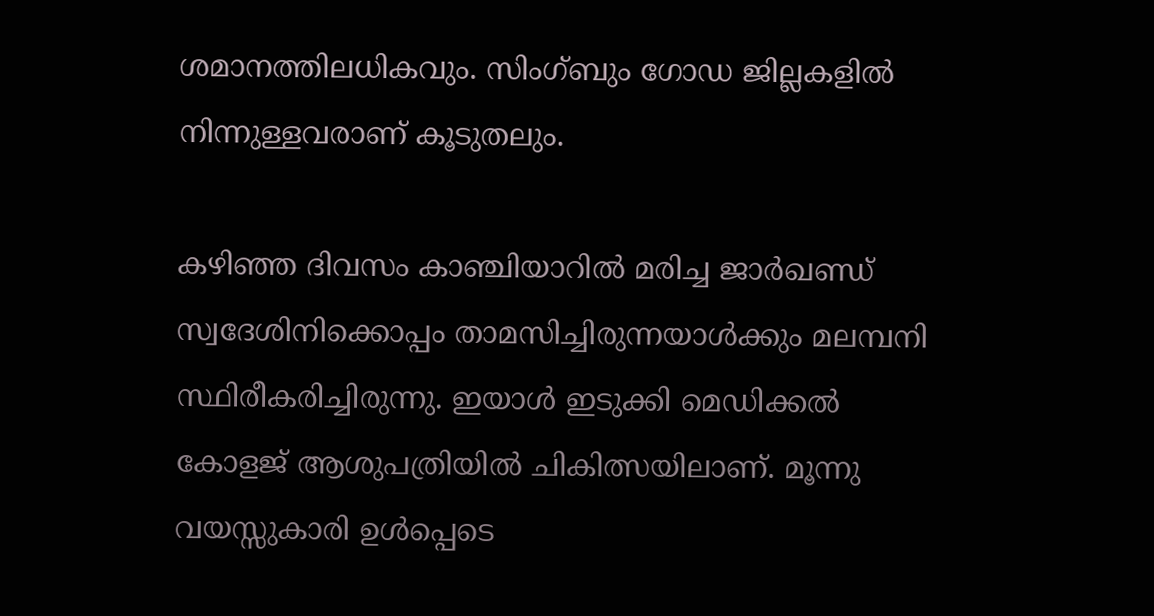ശമാനത്തിലധികവും. സിംഗ്ബും ഗോഡ ജില്ലകളിൽ നിന്നുള്ളവരാണ് കൂടുതലും.

കഴിഞ്ഞ ദിവസം കാഞ്ചിയാറിൽ മരിച്ച ജാർഖണ്ഡ് സ്വദേശിനിക്കൊപ്പം താമസിച്ചിരുന്നയാൾക്കും മലമ്പനി സ്ഥിരീകരിച്ചിരുന്നു. ഇയാൾ ഇടുക്കി മെഡിക്കൽ കോളജ് ആശുപത്രിയിൽ ചികിത്സയിലാണ്. മൂന്നു വയസ്സുകാരി ഉൾപ്പെടെ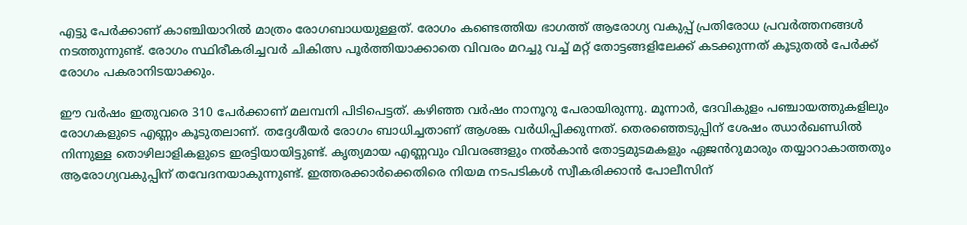എട്ടു പേർക്കാണ് കാഞ്ചിയാറിൽ മാത്രം രോഗബാധയുള്ളത്. രോഗം കണ്ടെത്തിയ ഭാഗത്ത് ആരോഗ്യ വകുപ്പ് പ്രതിരോധ പ്രവർത്തനങ്ങൾ നടത്തുന്നുണ്ട്. രോഗം സ്ഥിരീകരിച്ചവർ ചികിത്സ പൂർത്തിയാക്കാതെ വിവരം മറച്ചു വച്ച് മറ്റ് തോട്ടങ്ങളിലേക്ക് കടക്കുന്നത് കൂടുതൽ പേർക്ക് രോഗം പകരാനിടയാക്കും.

ഈ വർഷം ഇതുവരെ 310 പേർക്കാണ് മലമ്പനി പിടിപെട്ടത്. കഴിഞ്ഞ വർഷം നാനൂറു പേരായിരുന്നു. മൂന്നാർ, ദേവികുളം പഞ്ചായത്തുകളിലും രോഗകളുടെ എണ്ണം കൂടുതലാണ്. തദ്ദേശീയർ രോഗം ബാധിച്ചതാണ് ആശങ്ക വർധിപ്പിക്കുന്നത്. തെരഞ്ഞെടുപ്പിന് ശേഷം ഝാർഖണ്ഡിൽ നിന്നുള്ള തൊഴിലാളികളുടെ ഇരട്ടിയായിട്ടുണ്ട്. കൃത്യമായ എണ്ണവും വിവരങ്ങളും നൽകാൻ തോട്ടമുടമകളും ഏജൻറുമാരും തയ്യാറാകാത്തതും ആരോഗ്യവകുപ്പിന് തവേദനയാകുന്നുണ്ട്. ഇത്തരക്കാർക്കെതിരെ നിയമ നടപടികൾ സ്വീകരിക്കാൻ പോലീസിന്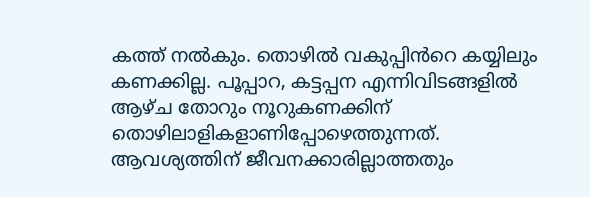കത്ത് നൽകും. തൊഴിൽ വകുപ്പിൻറെ കയ്യിലും കണക്കില്ല. പൂപ്പാറ, കട്ടപ്പന എന്നിവിടങ്ങളിൽ ആഴ്ച തോറും നൂറുകണക്കിന് തൊഴിലാളികളാണിപ്പോഴെത്തുന്നത്. ആവശ്യത്തിന് ജീവനക്കാരില്ലാത്തതും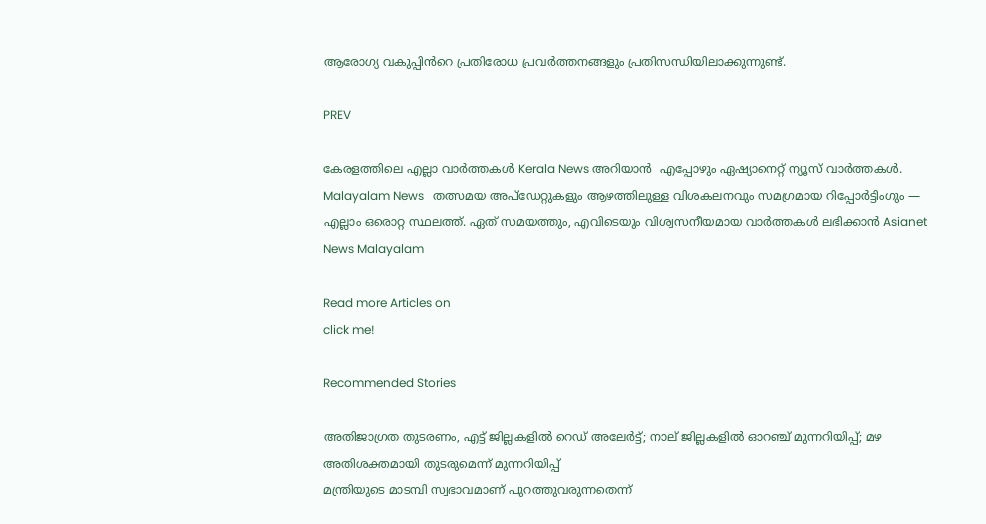ആരോഗ്യ വകുപ്പിൻറെ പ്രതിരോധ പ്രവർത്തനങ്ങളും പ്രതിസന്ധിയിലാക്കുന്നുണ്ട്.

PREV

കേരളത്തിലെ എല്ലാ വാർത്തകൾ Kerala News അറിയാൻ  എപ്പോഴും ഏഷ്യാനെറ്റ് ന്യൂസ് വാർത്തകൾ.  Malayalam News   തത്സമയ അപ്‌ഡേറ്റുകളും ആഴത്തിലുള്ള വിശകലനവും സമഗ്രമായ റിപ്പോർട്ടിംഗും — എല്ലാം ഒരൊറ്റ സ്ഥലത്ത്. ഏത് സമയത്തും, എവിടെയും വിശ്വസനീയമായ വാർത്തകൾ ലഭിക്കാൻ Asianet News Malayalam

Read more Articles on
click me!

Recommended Stories

അതിജാഗ്രത തുടരണം, എട്ട് ജില്ലകളിൽ റെഡ് അലേർട്ട്; നാല് ജില്ലകളിൽ ഓറഞ്ച് മുന്നറിയിപ്പ്; മഴ അതിശക്തമായി തുടരുമെന്ന് മുന്നറിയിപ്പ്
മന്ത്രിയുടെ മാടമ്പി സ്വഭാവമാണ് പുറത്തുവരുന്നതെന്ന്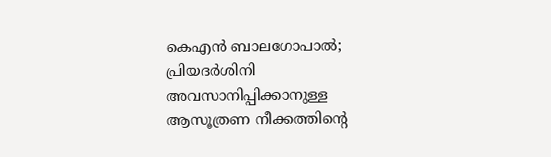കെഎൻ ബാലഗോപാൽ; പ്രിയദർശിനി അവസാനിപ്പിക്കാനുള്ള ആസൂത്രണ നീക്കത്തിന്റെ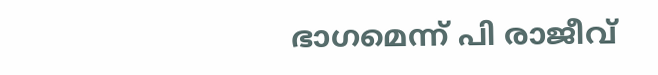ഭാഗമെന്ന് പി രാജീവ്